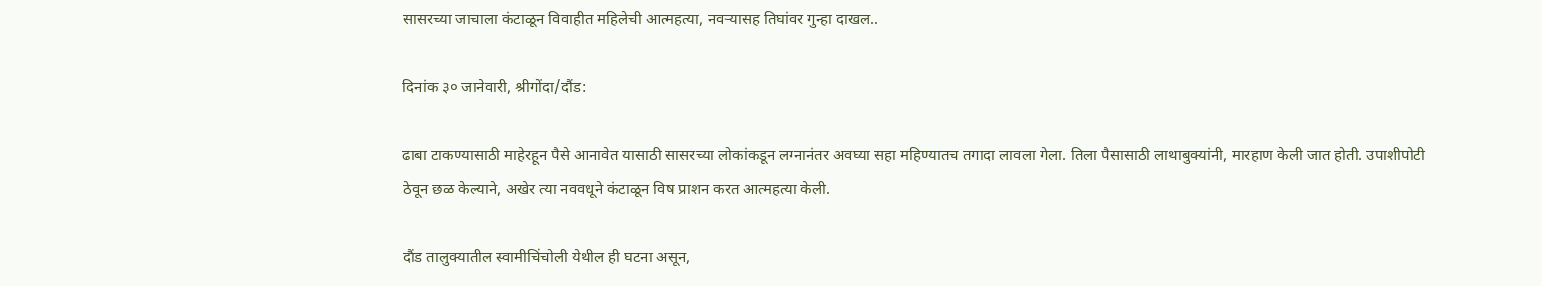सासरच्या जाचाला कंटाळून विवाहीत महिलेची आत्महत्या, नवऱ्यासह तिघांवर गुन्हा दाखल..

दिनांक ३० जानेवारी, श्रीगोंदा/दौंड:

ढाबा टाकण्यासाठी माहेरहून पैसे आनावेत यासाठी सासरच्या लोकांकडून लग्नानंतर अवघ्या सहा महिण्यातच तगादा लावला गेला. तिला पैसासाठी लाथाबुक्यांनी, मारहाण केली जात होती. उपाशीपोटी ठेवून छळ केल्याने, अखेर त्या नववधूने कंटाळून विष प्राशन करत आत्महत्या केली.

दौंड तालुक्यातील स्वामीचिंचोली येथील ही घटना असून,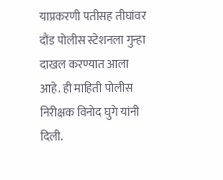याप्रकरणी पतीसह तीघांवर दौंड पोलीस स्टेशनला गुन्हा दाखल करण्यात आला आहे. ही माहिती पोलीस निरीक्षक विनोद घुगे यांनी दिली.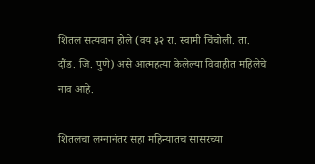शितल सत्यवान होले (वय ३२ रा. स्वामी चिंचोली. ता. दौंड. जि. पुणे) असे आत्महत्या केलेल्या विवाहीत महिलेचे नाव आहे.

शितलचा लग्नानंतर सहा महिन्यातच सासरच्या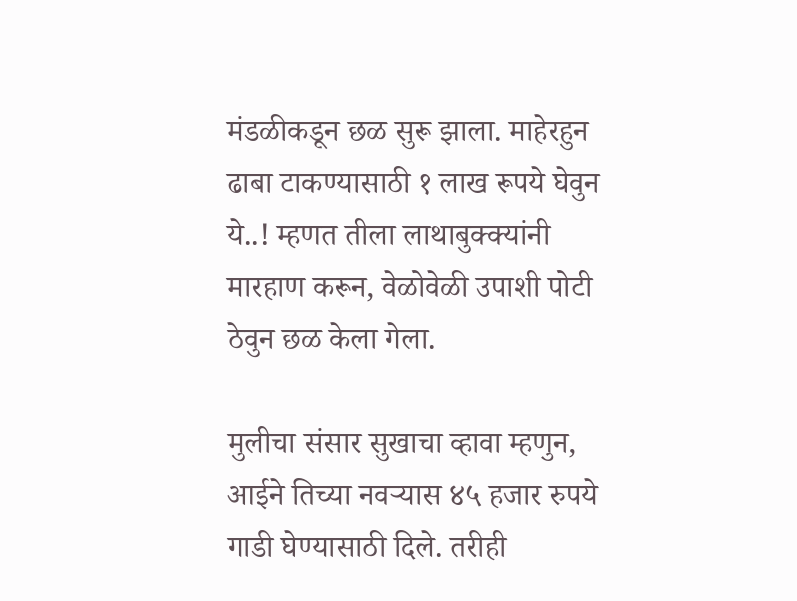मंडळीकडून छळ सुरू झाला. माहेरहुन ढाबा टाकण्यासाठी १ लाख रूपये घेवुन ये..! म्हणत तीला लाथाबुक्क्यांनी मारहाण करून, वेळोवेळी उपाशी पोटी ठेवुन छळ केला गेला.

मुलीचा संसार सुखाचा व्हावा म्हणुन, आईने तिच्या नवऱ्यास ४५ हजार रुपये गाडी घेण्यासाठी दिले. तरीही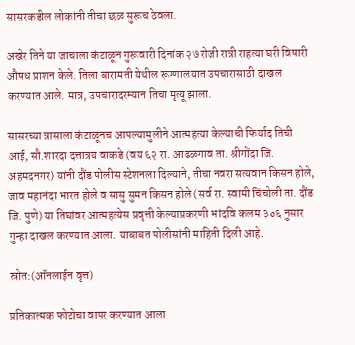सासरकडील लोकांनी तीचा छळ सुरूच ठेवला.

अखेर तिने या जाचाला कंटाळून गुरूवारी दिनांक २७ रोजी रात्री राहत्या घरी विषारी औषध प्राशन केले. तिला बारामती येथील रूग्णालयात उपचारासाठी दाखल करण्यात आले. मात्र, उपचारादरम्यान तिचा मृत्यू झाला.

सासरच्या त्रासाला कंटाळूनच आपल्यामुलीने आत्महत्या केल्याची फिर्याद तिची आई, सौ.शारदा दत्तात्रय वाकडे (वय ६२ रा. आढळगाव ता. श्रीगोंदा जि. अहमदनगर) यांनी दौंड पोलीस स्टेशनला दिल्याने, तीचा नवरा सत्यवान किसन होले, जाव महानंदा भारत होले व सासु सुमन किसन होले (सर्व रा. स्वामी चिंचोली ता. दौंड जि. पुणे) या तिघांवर आत्महत्येस प्रवृत्ती केल्याप्रकरणी भांदवि कलम ३०६ नुसार गुन्हा दाखल करण्यात आला. याबाबत पोलीसांनी माहिती दिली आहे.

स्रोत:(ऑनलाईन वृत्त)

प्रतिकात्मक फोटोचा वापर करण्यात आला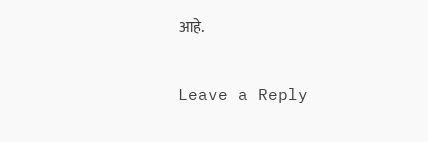आहे.

Leave a Reply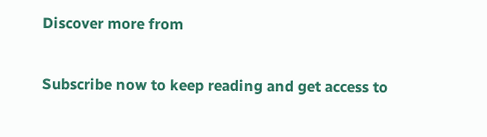Discover more from

Subscribe now to keep reading and get access to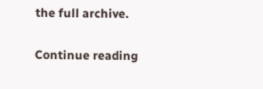the full archive.

Continue reading